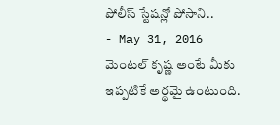పోలీస్ స్టేషన్లో పోసాని..
- May 31, 2016
మెంటల్ కృష్ణ అంటే మీకు ఇప్పటికే అర్థమై ఉంటుంది.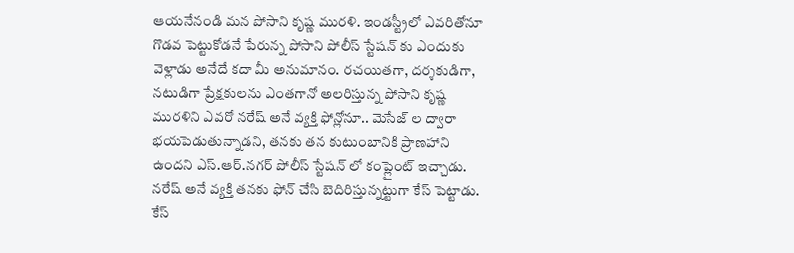ఆయనేనండి మన పోసాని కృష్ణ మురళి. ఇండస్ట్రీలో ఎవరితోనూ గొడవ పెట్టుకోడనే పేరున్న పోసాని పోలీస్ స్టేషన్ కు ఎందుకు వెళ్లాడు అనేదే కదా మీ అనుమానం. రచయితగా, దర్శకుడిగా, నటుడిగా ప్రేక్షకులను ఎంతగానో అలరిస్తున్న పోసాని కృష్ణ మురళిని ఎవరో నరేష్ అనే వ్యక్తి ఫోన్లోనూ.. మెసేజ్ ల ద్వారా భయపెడుతున్నాడని, తనకు తన కుటుంబానికి ప్రాణహాని ఉందని ఎస్.ఆర్.నగర్ పోలీస్ స్టేషన్ లో కంప్లైంట్ ఇచ్చాడు. నరేష్ అనే వ్యక్తి తనకు ఫోన్ చేసి బెదిరిస్తున్నట్టుగా కేస్ పెట్టాడు. కేస్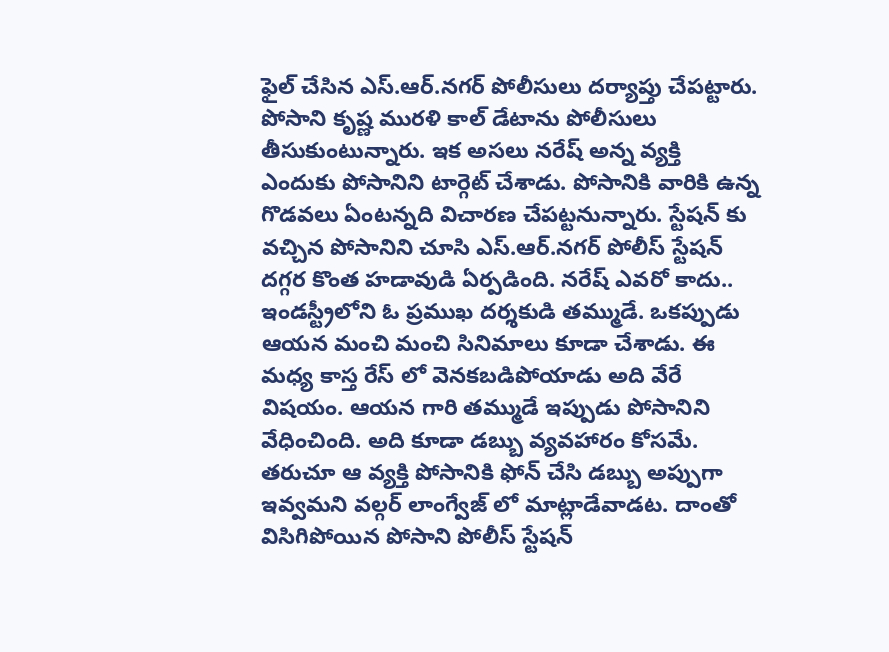ఫైల్ చేసిన ఎస్.ఆర్.నగర్ పోలీసులు దర్యాప్తు చేపట్టారు. పోసాని కృష్ణ మురళి కాల్ డేటాను పోలీసులు తీసుకుంటున్నారు. ఇక అసలు నరేష్ అన్న వ్యక్తి ఎందుకు పోసానిని టార్గెట్ చేశాడు. పోసానికి వారికి ఉన్న గొడవలు ఏంటన్నది విచారణ చేపట్టనున్నారు. స్టేషన్ కు వచ్చిన పోసానిని చూసి ఎస్.ఆర్.నగర్ పోలీస్ స్టేషన్ దగ్గర కొంత హడావుడి ఏర్పడింది. నరేష్ ఎవరో కాదు.. ఇండస్ట్రీలోని ఓ ప్రముఖ దర్శకుడి తమ్ముడే. ఒకప్పుడు ఆయన మంచి మంచి సినిమాలు కూడా చేశాడు. ఈ మధ్య కాస్త రేస్ లో వెనకబడిపోయాడు అది వేరే విషయం. ఆయన గారి తమ్ముడే ఇప్పుడు పోసానిని వేధించింది. అది కూడా డబ్బు వ్యవహారం కోసమే. తరుచూ ఆ వ్యక్తి పోసానికి ఫోన్ చేసి డబ్బు అప్పుగా ఇవ్వమని వల్గర్ లాంగ్వేజ్ లో మాట్లాడేవాడట. దాంతో విసిగిపోయిన పోసాని పోలీస్ స్టేషన్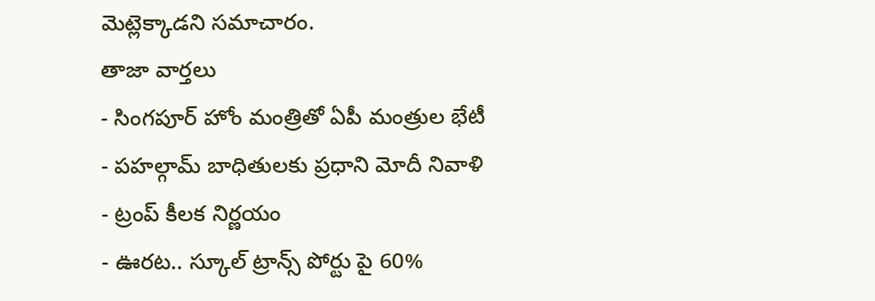మెట్లెక్కాడని సమాచారం.
తాజా వార్తలు
- సింగపూర్ హోం మంత్రితో ఏపీ మంత్రుల భేటీ
- పహల్గామ్ బాధితులకు ప్రధాని మోదీ నివాళి
- ట్రంప్ కీలక నిర్ణయం
- ఊరట.. స్కూల్ ట్రాన్స్ పోర్టు పై 60%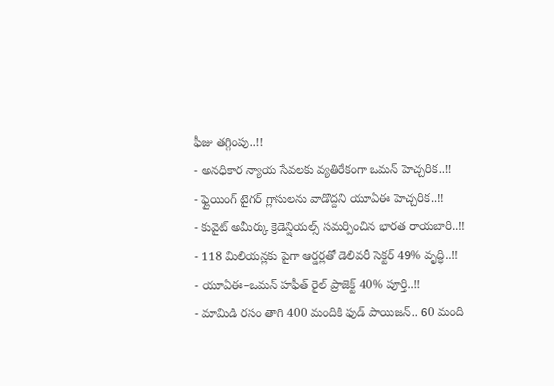ఫీజు తగ్గింపు..!!
- అనధికార న్యాయ సేవలకు వ్యతిరేకంగా ఒమన్ హెచ్చరిక..!!
- ఫ్లైయింగ్ టైగర్ గ్లాసులను వాడొద్దని యూఏఈ హెచ్చరిక..!!
- కువైట్ అమీర్కు క్రెడెన్షియల్స్ సమర్పించిన భారత రాయబారి..!!
- 118 మిలియన్లకు పైగా ఆర్డర్లతో డెలివరీ సెక్టర్ 49% వృద్ధి..!!
- యూఏఈ–ఒమన్ హఫీత్ రైల్ ప్రాజెక్ట్ 40% పూర్తి..!!
- మామిడి రసం తాగి 400 మందికి ఫుడ్ పాయిజన్.. 60 మంది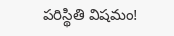పరిస్థితి విషమం!